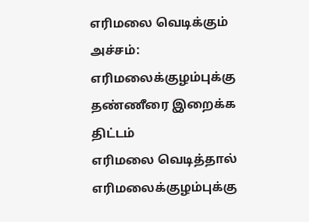எரிமலை வெடிக்கும் அச்சம்: எரிமலைக்குழம்புக்கு தண்ணீரை இறைக்க திட்டம்
எரிமலை வெடித்தால் எரிமலைக்குழம்புக்கு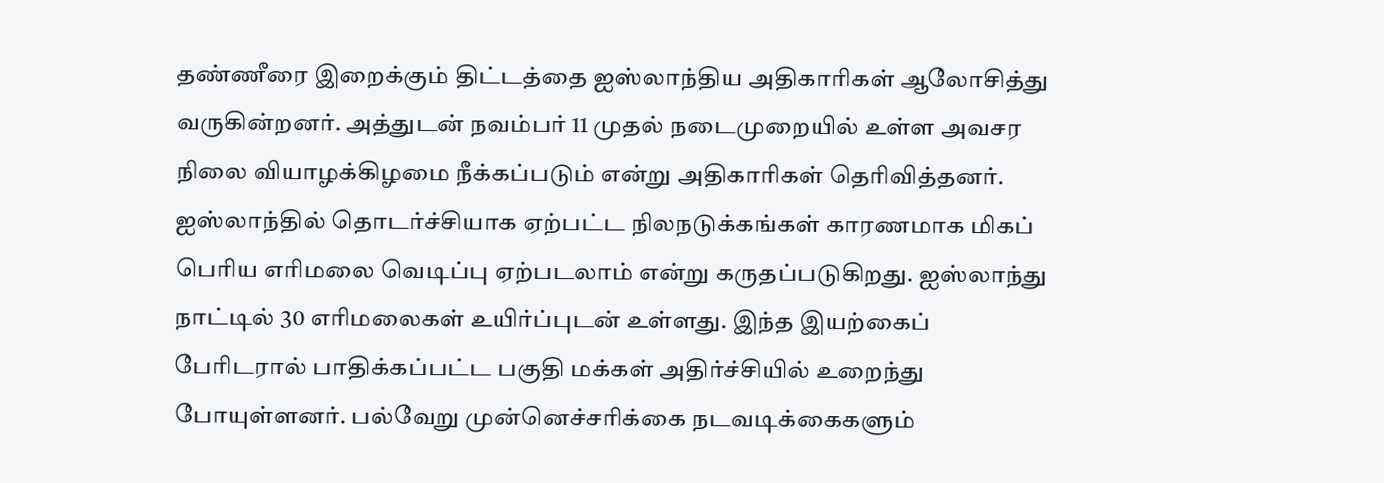தண்ணீரை இறைக்கும் திட்டத்தை ஐஸ்லாந்திய அதிகாரிகள் ஆலோசித்து வருகின்றனர். அத்துடன் நவம்பர் 11 முதல் நடைமுறையில் உள்ள அவசர நிலை வியாழக்கிழமை நீக்கப்படும் என்று அதிகாரிகள் தெரிவித்தனர். ஐஸ்லாந்தில் தொடர்ச்சியாக ஏற்பட்ட நிலநடுக்கங்கள் காரணமாக மிகப் பெரிய எரிமலை வெடிப்பு ஏற்படலாம் என்று கருதப்படுகிறது. ஐஸ்லாந்து நாட்டில் 30 எரிமலைகள் உயிர்ப்புடன் உள்ளது. இந்த இயற்கைப் பேரிடரால் பாதிக்கப்பட்ட பகுதி மக்கள் அதிர்ச்சியில் உறைந்து போயுள்ளனர். பல்வேறு முன்னெச்சரிக்கை நடவடிக்கைகளும்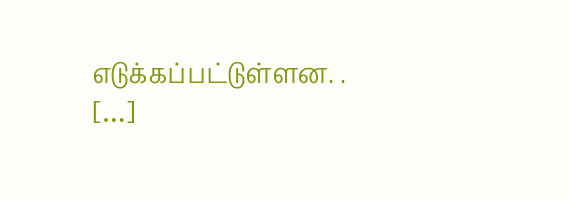எடுக்கப்பட்டுள்ளன. . […]